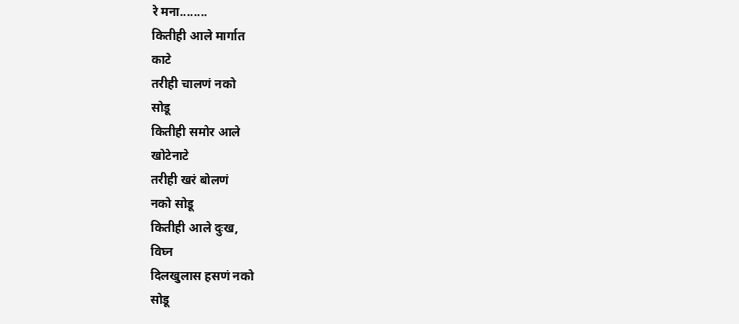रे मना........
कितीही आले मार्गात
काटे
तरीही चालणं नको
सोडू
कितीही समोर आले
खोटेनाटे
तरीही खरं बोलणं
नको सोडू
कितीही आले दुःख,
विघ्न
दिलखुलास हसणं नको
सोडू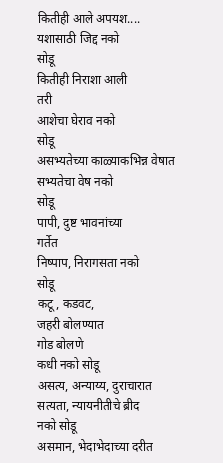कितीही आले अपयश....
यशासाठी जिद्द नको
सोडू
कितीही निराशा आली
तरी
आशेचा घेराव नको
सोडू
असभ्यतेच्या काळ्याकभिन्न वेषात
सभ्यतेचा वेष नको
सोडू
पापी, दुष्ट भावनांच्या
गर्तेत
निष्पाप, निरागसता नको
सोडू
कटू, कडवट,
जहरी बोलण्यात
गोड बोलणे
कधी नको सोडू
असत्य, अन्याय्य, दुराचारात
सत्यता, न्यायनीतीचे ब्रीद
नको सोडू
असमान, भेदाभेदाच्या दरीत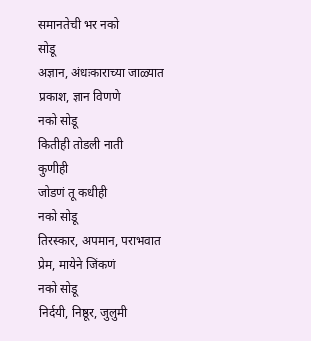समानतेची भर नको
सोडू
अज्ञान, अंधःकाराच्या जाळ्यात
प्रकाश, ज्ञान विणणे
नको सोडू
कितीही तोडली नाती
कुणीही
जोडणं तू कधीही
नको सोडू
तिरस्कार, अपमान, पराभवात
प्रेम, मायेने जिंकणं
नको सोडू
निर्दयी, निष्ठूर, जुलुमी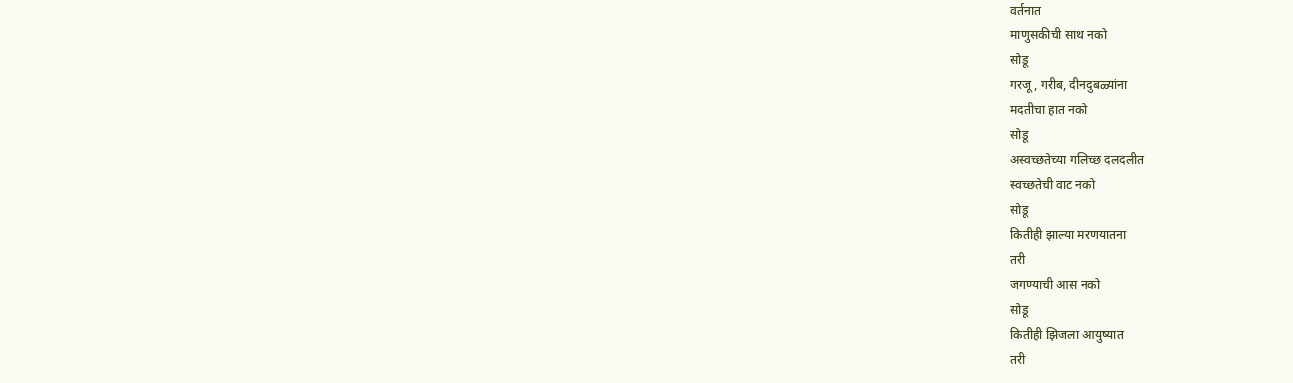वर्तनात
माणुसकीची साथ नको
सोडू
गरजू, गरीब, दीनदुबळ्यांना
मदतीचा हात नको
सोडू
अस्वच्छतेच्या गलिच्छ दलदलीत
स्वच्छतेची वाट नको
सोडू
कितीही झाल्या मरणयातना
तरी
जगण्याची आस नको
सोडू
कितीही झिजला आयुष्यात
तरी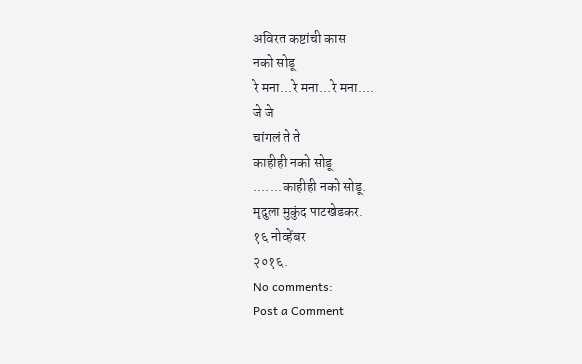अविरत कष्टांची कास
नको सोडू
रे मना...रे मना...रे मना....
जे जे
चांगलं ते ते
काहीही नको सोडू
.......काहीही नको सोडू.
मृदुला मुकुंद पाटखेडकर.
१६ नोव्हेंबर
२०१६.
No comments:
Post a Comment